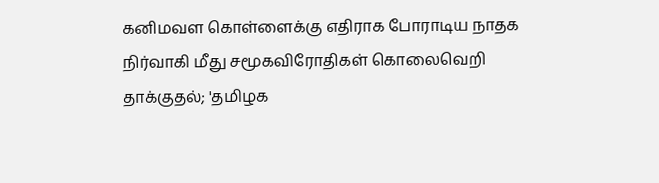கனிமவள கொள்ளைக்கு எதிராக போராடிய நாதக நிர்வாகி மீது சமூகவிரோதிகள் கொலைவெறி தாக்குதல்; 'தமிழக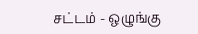சட்டம் - ஒழுங்கு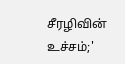சீரழிவின் உச்சம்;'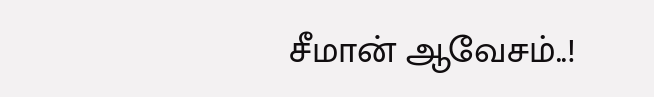சீமான் ஆவேசம்..!